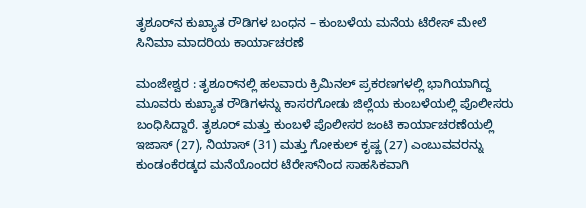ತೃಶೂರ್‌ನ ಕುಖ್ಯಾತ ರೌಡಿಗಳ ಬಂಧನ – ಕುಂಬಳೆಯ ಮನೆಯ ಟೆರೇಸ್ ಮೇಲೆ ಸಿನಿಮಾ ಮಾದರಿಯ ಕಾರ್ಯಾಚರಣೆ

ಮಂಜೇಶ್ವರ : ತೃಶೂರ್‌ನಲ್ಲಿ ಹಲವಾರು ಕ್ರಿಮಿನಲ್ ಪ್ರಕರಣಗಳಲ್ಲಿ ಭಾಗಿಯಾಗಿದ್ದ ಮೂವರು ಕುಖ್ಯಾತ ರೌಡಿಗಳನ್ನು ಕಾಸರಗೋಡು ಜಿಲ್ಲೆಯ ಕುಂಬಳೆಯಲ್ಲಿ ಪೊಲೀಸರು ಬಂಧಿಸಿದ್ದಾರೆ. ತೃಶೂರ್ ಮತ್ತು ಕುಂಬಳೆ ಪೊಲೀಸರ ಜಂಟಿ ಕಾರ್ಯಾಚರಣೆಯಲ್ಲಿ ಇಜಾಸ್ (27), ನಿಯಾಸ್ (31) ಮತ್ತು ಗೋಕುಲ್ ಕೃಷ್ಣ (27) ಎಂಬುವವರನ್ನು ಕುಂಡಂಕೆರಡ್ಕದ ಮನೆಯೊಂದರ ಟೆರೇಸ್‌ನಿಂದ ಸಾಹಸಿಕವಾಗಿ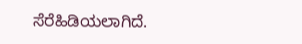ಸೆರೆಹಿಡಿಯಲಾಗಿದೆ.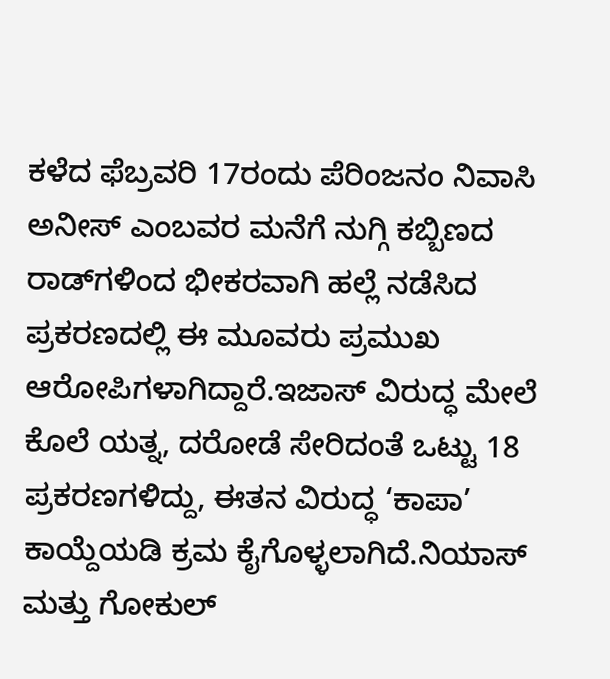ಕಳೆದ ಫೆಬ್ರವರಿ 17ರಂದು ಪೆರಿಂಜನಂ ನಿವಾಸಿ ಅನೀಸ್ ಎಂಬವರ ಮನೆಗೆ ನುಗ್ಗಿ ಕಬ್ಬಿಣದ ರಾಡ್‌ಗಳಿಂದ ಭೀಕರವಾಗಿ ಹಲ್ಲೆ ನಡೆಸಿದ ಪ್ರಕರಣದಲ್ಲಿ ಈ ಮೂವರು ಪ್ರಮುಖ ಆರೋಪಿಗಳಾಗಿದ್ದಾರೆ.ಇಜಾಸ್ ವಿರುದ್ಧ ಮೇಲೆ ಕೊಲೆ ಯತ್ನ, ದರೋಡೆ ಸೇರಿದಂತೆ ಒಟ್ಟು 18 ಪ್ರಕರಣಗಳಿದ್ದು, ಈತನ ವಿರುದ್ಧ ‘ಕಾಪಾ’ ಕಾಯ್ದೆಯಡಿ ಕ್ರಮ ಕೈಗೊಳ್ಳಲಾಗಿದೆ.ನಿಯಾಸ್ ಮತ್ತು ಗೋಕುಲ್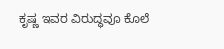ಕೃಷ್ಣ ಇವರ ವಿರುದ್ಧವೂ ಕೊಲೆ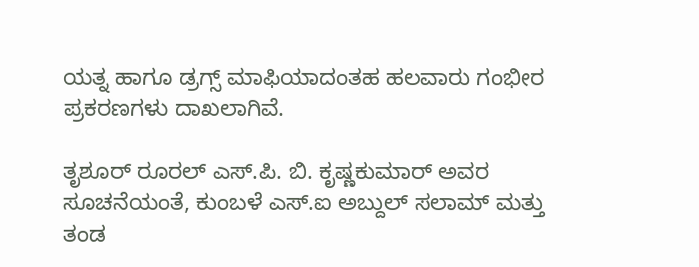ಯತ್ನ ಹಾಗೂ ಡ್ರಗ್ಸ್ ಮಾಫಿಯಾದಂತಹ ಹಲವಾರು ಗಂಭೀರ ಪ್ರಕರಣಗಳು ದಾಖಲಾಗಿವೆ.

ತೃಶೂರ್ ರೂರಲ್ ಎಸ್.ಪಿ. ಬಿ. ಕೃಷ್ಣಕುಮಾರ್ ಅವರ ಸೂಚನೆಯಂತೆ, ಕುಂಬಳೆ ಎಸ್.ಐ ಅಬ್ದುಲ್ ಸಲಾಮ್ ಮತ್ತು ತಂಡ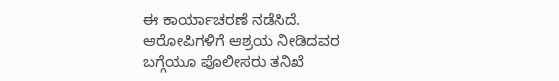ಈ ಕಾರ್ಯಾಚರಣೆ ನಡೆಸಿದೆ. ಆರೋಪಿಗಳಿಗೆ ಆಶ್ರಯ ನೀಡಿದವರ ಬಗ್ಗೆಯೂ ಪೊಲೀಸರು ತನಿಖೆ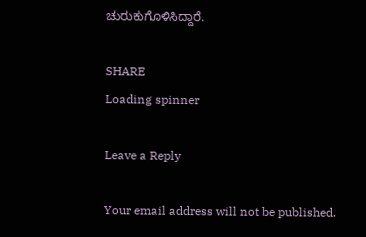ಚುರುಕುಗೊಳಿಸಿದ್ದಾರೆ.

SHARE
Loading spinner

Leave a Reply

Your email address will not be published.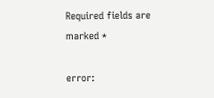Required fields are marked *

error: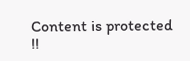Content is protected !!